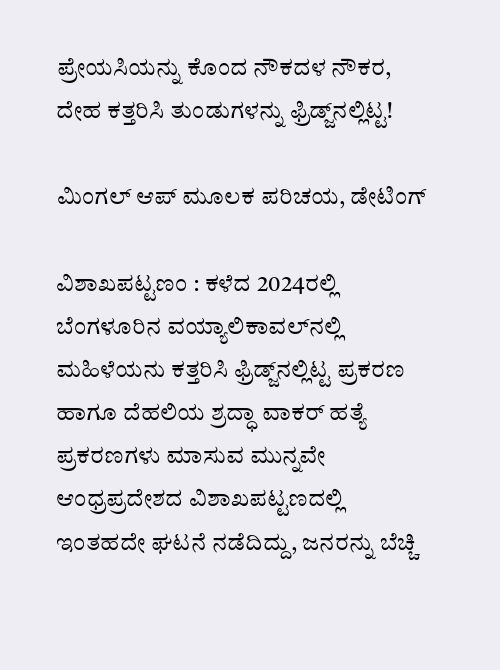ಪ್ರೇಯಸಿಯನ್ನು ಕೊಂದ ನೌಕದಳ ನೌಕರ, ದೇಹ ಕತ್ತರಿಸಿ ತುಂಡುಗಳನ್ನು ಫ್ರಿಡ್ಜ್‌ನಲ್ಲಿಟ್ಟ!

ಮಿಂಗಲ್‌ ಆಪ್‌ ಮೂಲಕ ಪರಿಚಯ, ಡೇಟಿಂಗ್

ವಿಶಾಖಪಟ್ಟಣಂ : ಕಳೆದ 2024ರಲ್ಲಿ ಬೆಂಗಳೂರಿನ ವಯ್ಯಾಲಿಕಾವಲ್‌ನಲ್ಲಿ ಮಹಿಳೆಯನು ಕತ್ತರಿಸಿ ಫ್ರಿಡ್ಜ್‌ನಲ್ಲಿಟ್ಟ ಪ್ರಕರಣ ಹಾಗೂ ದೆಹಲಿಯ ಶ್ರದ್ಧಾ ವಾಕರ್‌ ಹತ್ಯೆ ಪ್ರಕರಣಗಳು ಮಾಸುವ ಮುನ್ನವೇ ಆಂಧ್ರಪ್ರದೇಶದ ವಿಶಾಖಪಟ್ಟಣದಲ್ಲಿ ಇಂತಹದೇ ಘಟನೆ ನಡೆದಿದ್ದು, ಜನರನ್ನು ಬೆಚ್ಚಿ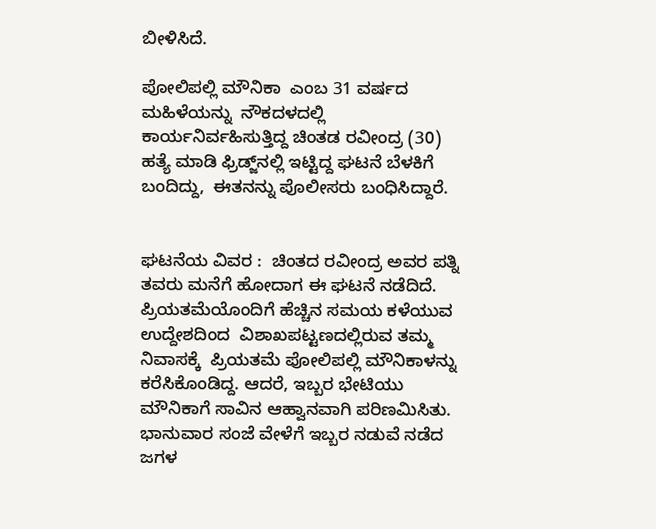ಬೀಳಿಸಿದೆ.

ಪೋಲಿಪಲ್ಲಿ ಮೌನಿಕಾ  ಎಂಬ 31 ವರ್ಷದ ಮಹಿಳೆಯನ್ನು  ನೌಕದಳದಲ್ಲಿ ಕಾರ್ಯನಿರ್ವಹಿಸುತ್ತಿದ್ದ ಚಿಂತಡ ರವೀಂದ್ರ (30)  ಹತ್ಯೆ ಮಾಡಿ ಫ್ರಿಡ್ಜ್‌ನಲ್ಲಿ ಇಟ್ಟಿದ್ದ ಘಟನೆ ಬೆಳಕಿಗೆ ಬಂದಿದ್ದು,  ಈತನನ್ನು ಪೊಲೀಸರು ಬಂಧಿಸಿದ್ದಾರೆ.


ಘಟನೆಯ ವಿವರ :  ಚಿಂತದ ರವೀಂದ್ರ ಅವರ ಪತ್ನಿ ತವರು ಮನೆಗೆ ಹೋದಾಗ ಈ ಘಟನೆ ನಡೆದಿದೆ.  ಪ್ರಿಯತಮೆಯೊಂದಿಗೆ ಹೆಚ್ಚಿನ ಸಮಯ ಕಳೆಯುವ ಉದ್ದೇಶದಿಂದ  ವಿಶಾಖಪಟ್ಟಣದಲ್ಲಿರುವ ತಮ್ಮ ನಿವಾಸಕ್ಕೆ  ಪ್ರಿಯತಮೆ ಪೋಲಿಪಲ್ಲಿ ಮೌನಿಕಾಳನ್ನು ಕರೆಸಿಕೊಂಡಿದ್ದ. ಆದರೆ, ಇಬ್ಬರ ಭೇಟಿಯು ಮೌನಿಕಾಗೆ ಸಾವಿನ ಆಹ್ವಾನವಾಗಿ ಪರಿಣಮಿಸಿತು. ಭಾನುವಾರ ಸಂಜೆ ವೇಳೆಗೆ ಇಬ್ಬರ ನಡುವೆ ನಡೆದ ಜಗಳ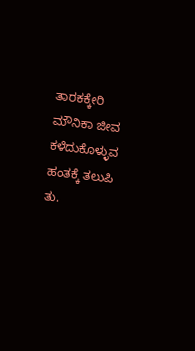ತಾರಕಕ್ಕೇರಿ ಮೌನಿಕಾ ಜೀವ ಕಳೆದುಕೊಳ್ಳುವ ಹಂತಕ್ಕೆ ತಲುಪಿ ತು.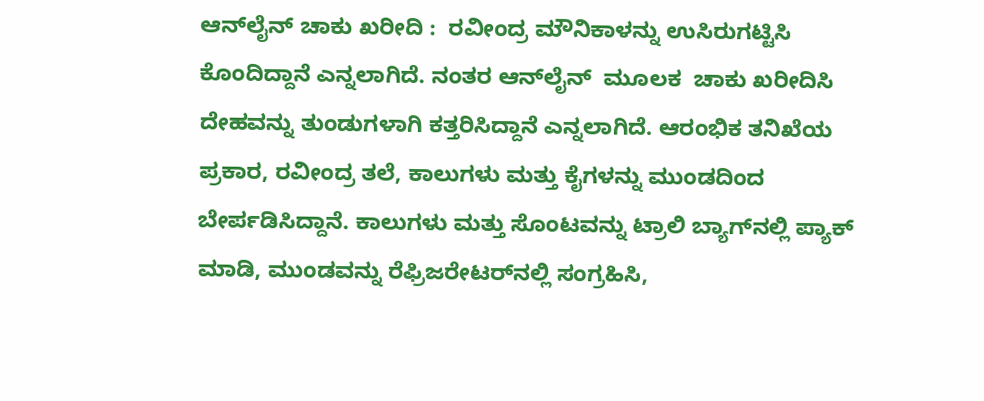ಆನ್‌ಲೈನ್‌ ಚಾಕು ಖರೀದಿ :  ರವೀಂದ್ರ ಮೌನಿಕಾಳನ್ನು ಉಸಿರುಗಟ್ಟಿಸಿ ಕೊಂದಿದ್ದಾನೆ ಎನ್ನಲಾಗಿದೆ. ನಂತರ ಆನ್‌ಲೈನ್  ಮೂಲಕ  ಚಾಕು ಖರೀದಿಸಿ ದೇಹವನ್ನು ತುಂಡುಗಳಾಗಿ ಕತ್ತರಿಸಿದ್ದಾನೆ ಎನ್ನಲಾಗಿದೆ. ಆರಂಭಿಕ ತನಿಖೆಯ ಪ್ರಕಾರ, ರವೀಂದ್ರ ತಲೆ, ಕಾಲುಗಳು ಮತ್ತು ಕೈಗಳನ್ನು ಮುಂಡದಿಂದ ಬೇರ್ಪಡಿಸಿದ್ದಾನೆ. ಕಾಲುಗಳು ಮತ್ತು ಸೊಂಟವನ್ನು ಟ್ರಾಲಿ ಬ್ಯಾಗ್‌ನಲ್ಲಿ ಪ್ಯಾಕ್ ಮಾಡಿ, ಮುಂಡವನ್ನು ರೆಫ್ರಿಜರೇಟರ್‌ನಲ್ಲಿ ಸಂಗ್ರಹಿಸಿ,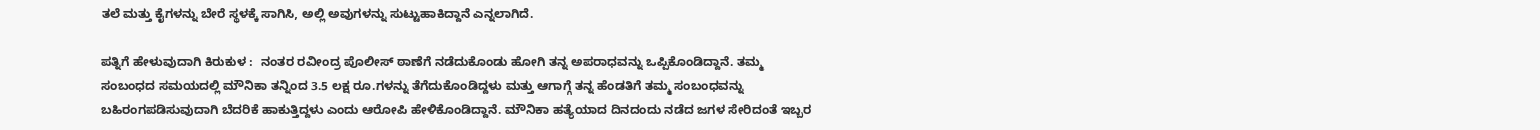ತಲೆ ಮತ್ತು ಕೈಗಳನ್ನು ಬೇರೆ ಸ್ಥಳಕ್ಕೆ ಸಾಗಿಸಿ, ಅಲ್ಲಿ ಅವುಗಳನ್ನು ಸುಟ್ಟುಹಾಕಿದ್ದಾನೆ ಎನ್ನಲಾಗಿದೆ.

ಪತ್ನಿಗೆ ಹೇಳುವುದಾಗಿ ಕಿರುಕುಳ :  ನಂತರ ರವೀಂದ್ರ ಪೊಲೀಸ್ ಠಾಣೆಗೆ ನಡೆದುಕೊಂಡು ಹೋಗಿ ತನ್ನ ಅಪರಾಧವನ್ನು ಒಪ್ಪಿಕೊಂಡಿದ್ದಾನೆ. ತಮ್ಮ ಸಂಬಂಧದ ಸಮಯದಲ್ಲಿ ಮೌನಿಕಾ ತನ್ನಿಂದ 3.5 ಲಕ್ಷ ರೂ.ಗಳನ್ನು ತೆಗೆದುಕೊಂಡಿದ್ದಳು ಮತ್ತು ಆಗಾಗ್ಗೆ ತನ್ನ ಹೆಂಡತಿಗೆ ತಮ್ಮ ಸಂಬಂಧವನ್ನು ಬಹಿರಂಗಪಡಿಸುವುದಾಗಿ ಬೆದರಿಕೆ ಹಾಕುತ್ತಿದ್ದಳು ಎಂದು ಆರೋಪಿ ಹೇಳಿಕೊಂಡಿದ್ದಾನೆ. ಮೌನಿಕಾ ಹತ್ಯೆಯಾದ ದಿನದಂದು ನಡೆದ ಜಗಳ ಸೇರಿದಂತೆ ಇಬ್ಬರ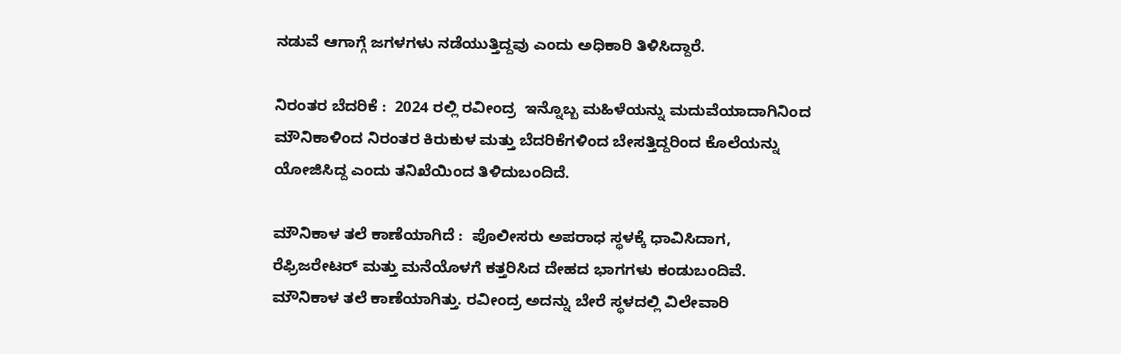ನಡುವೆ ಆಗಾಗ್ಗೆ ಜಗಳಗಳು ನಡೆಯುತ್ತಿದ್ದವು ಎಂದು ಅಧಿಕಾರಿ ತಿಳಿಸಿದ್ದಾರೆ.

ನಿರಂತರ ಬೆದರಿಕೆ :  2024 ರಲ್ಲಿ ರವೀಂದ್ರ  ಇನ್ನೊಬ್ಬ ಮಹಿಳೆಯನ್ನು ಮದುವೆಯಾದಾಗಿನಿಂದ ಮೌನಿಕಾಳಿಂದ ನಿರಂತರ ಕಿರುಕುಳ ಮತ್ತು ಬೆದರಿಕೆಗಳಿಂದ ಬೇಸತ್ತಿದ್ದರಿಂದ ಕೊಲೆಯನ್ನು ಯೋಜಿಸಿದ್ದ ಎಂದು ತನಿಖೆಯಿಂದ ತಿಳಿದುಬಂದಿದೆ.

ಮೌನಿಕಾಳ ತಲೆ ಕಾಣೆಯಾಗಿದೆ :  ಪೊಲೀಸರು ಅಪರಾಧ ಸ್ಥಳಕ್ಕೆ ಧಾವಿಸಿದಾಗ, ರೆಫ್ರಿಜರೇಟರ್ ಮತ್ತು ಮನೆಯೊಳಗೆ ಕತ್ತರಿಸಿದ ದೇಹದ ಭಾಗಗಳು ಕಂಡುಬಂದಿವೆ. ಮೌನಿಕಾಳ ತಲೆ ಕಾಣೆಯಾಗಿತ್ತು. ರವೀಂದ್ರ ಅದನ್ನು ಬೇರೆ ಸ್ಥಳದಲ್ಲಿ ವಿಲೇವಾರಿ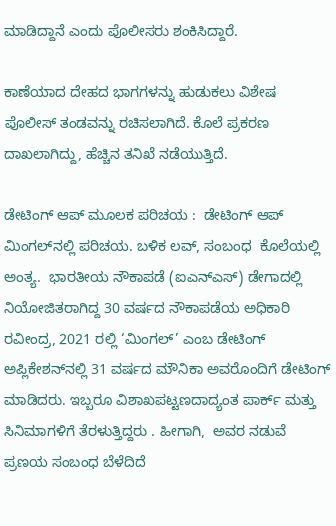ಮಾಡಿದ್ದಾನೆ ಎಂದು ಪೊಲೀಸರು ಶಂಕಿಸಿದ್ದಾರೆ.

ಕಾಣೆಯಾದ ದೇಹದ ಭಾಗಗಳನ್ನು ಹುಡುಕಲು ವಿಶೇಷ ಪೊಲೀಸ್ ತಂಡವನ್ನು ರಚಿಸಲಾಗಿದೆ. ಕೊಲೆ ಪ್ರಕರಣ ದಾಖಲಾಗಿದ್ದು, ಹೆಚ್ಚಿನ ತನಿಖೆ ನಡೆಯುತ್ತಿದೆ.

ಡೇಟಿಂಗ್‌ ಆಪ್‌ ಮೂಲಕ ಪರಿಚಯ :  ಡೇಟಿಂಗ್‌ ಆಪ್‌ ಮಿಂಗಲ್‌ನಲ್ಲಿ ಪರಿಚಯ. ಬಳಿಕ ಲವ್‌, ಸಂಬಂಧ  ಕೊಲೆಯಲ್ಲಿ ಅಂತ್ಯ.  ಭಾರತೀಯ ನೌಕಾಪಡೆ (ಐಎನ್ಎಸ್) ಡೇಗಾದಲ್ಲಿ ನಿಯೋಜಿತರಾಗಿದ್ದ 30 ವರ್ಷದ ನೌಕಾಪಡೆಯ ಅಧಿಕಾರಿ ರವೀಂದ್ರ, 2021 ರಲ್ಲಿ ‘ಮಿಂಗಲ್’ ಎಂಬ ಡೇಟಿಂಗ್ ಅಪ್ಲಿಕೇಶನ್‌ನಲ್ಲಿ 31 ವರ್ಷದ ಮೌನಿಕಾ ಅವರೊಂದಿಗೆ ಡೇಟಿಂಗ್ ಮಾಡಿದರು. ಇಬ್ಬರೂ ವಿಶಾಖಪಟ್ಟಣದಾದ್ಯಂತ ಪಾರ್ಕ್‌ ಮತ್ತು ಸಿನಿಮಾಗಳಿಗೆ ತೆರಳುತ್ತಿದ್ದರು . ಹೀಗಾಗಿ,  ಅವರ ನಡುವೆ ಪ್ರಣಯ ಸಂಬಂಧ ಬೆಳೆದಿದೆ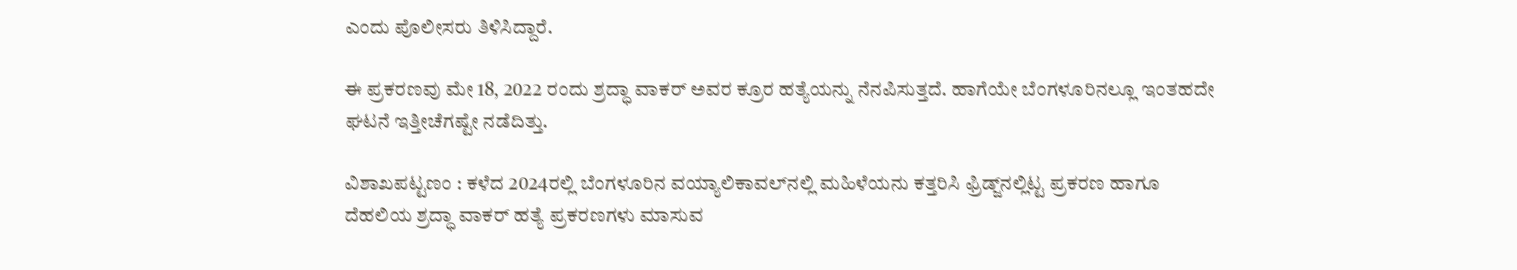ಎಂದು ಪೊಲೀಸರು ತಿಳಿಸಿದ್ದಾರೆ.

ಈ ಪ್ರಕರಣವು ಮೇ 18, 2022 ರಂದು ಶ್ರದ್ಧಾ ವಾಕರ್ ಅವರ ಕ್ರೂರ ಹತ್ಯೆಯನ್ನು ನೆನಪಿಸುತ್ತದೆ. ಹಾಗೆಯೇ ಬೆಂಗಳೂರಿನಲ್ಲೂ ಇಂತಹದೇ ಘಟನೆ ಇತ್ತೀಚೆಗಷ್ಟೇ ನಡೆದಿತ್ತು.

ವಿಶಾಖಪಟ್ಟಣಂ : ಕಳೆದ 2024ರಲ್ಲಿ ಬೆಂಗಳೂರಿನ ವಯ್ಯಾಲಿಕಾವಲ್‌ನಲ್ಲಿ ಮಹಿಳೆಯನು ಕತ್ತರಿಸಿ ಫ್ರಿಡ್ಜ್‌ನಲ್ಲಿಟ್ಟ ಪ್ರಕರಣ ಹಾಗೂ ದೆಹಲಿಯ ಶ್ರದ್ಧಾ ವಾಕರ್‌ ಹತ್ಯೆ ಪ್ರಕರಣಗಳು ಮಾಸುವ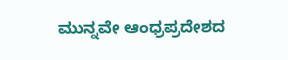ಮುನ್ನವೇ ಆಂಧ್ರಪ್ರದೇಶದ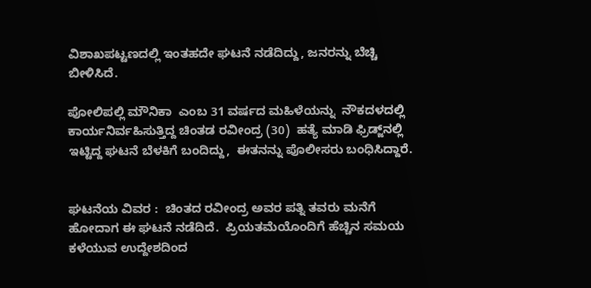ವಿಶಾಖಪಟ್ಟಣದಲ್ಲಿ ಇಂತಹದೇ ಘಟನೆ ನಡೆದಿದ್ದು, ಜನರನ್ನು ಬೆಚ್ಚಿ ಬೀಳಿಸಿದೆ.

ಪೋಲಿಪಲ್ಲಿ ಮೌನಿಕಾ  ಎಂಬ 31 ವರ್ಷದ ಮಹಿಳೆಯನ್ನು  ನೌಕದಳದಲ್ಲಿ ಕಾರ್ಯನಿರ್ವಹಿಸುತ್ತಿದ್ದ ಚಿಂತಡ ರವೀಂದ್ರ (30)  ಹತ್ಯೆ ಮಾಡಿ ಫ್ರಿಡ್ಜ್‌ನಲ್ಲಿ ಇಟ್ಟಿದ್ದ ಘಟನೆ ಬೆಳಕಿಗೆ ಬಂದಿದ್ದು,  ಈತನನ್ನು ಪೊಲೀಸರು ಬಂಧಿಸಿದ್ದಾರೆ.


ಘಟನೆಯ ವಿವರ :  ಚಿಂತದ ರವೀಂದ್ರ ಅವರ ಪತ್ನಿ ತವರು ಮನೆಗೆ ಹೋದಾಗ ಈ ಘಟನೆ ನಡೆದಿದೆ.  ಪ್ರಿಯತಮೆಯೊಂದಿಗೆ ಹೆಚ್ಚಿನ ಸಮಯ ಕಳೆಯುವ ಉದ್ದೇಶದಿಂದ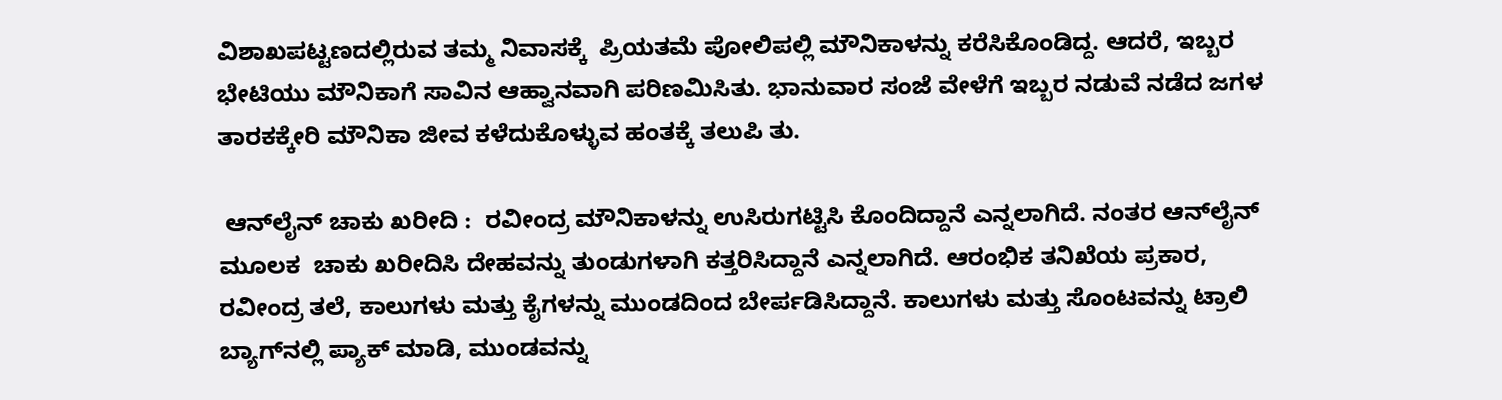ವಿಶಾಖಪಟ್ಟಣದಲ್ಲಿರುವ ತಮ್ಮ ನಿವಾಸಕ್ಕೆ  ಪ್ರಿಯತಮೆ ಪೋಲಿಪಲ್ಲಿ ಮೌನಿಕಾಳನ್ನು ಕರೆಸಿಕೊಂಡಿದ್ದ. ಆದರೆ, ಇಬ್ಬರ ಭೇಟಿಯು ಮೌನಿಕಾಗೆ ಸಾವಿನ ಆಹ್ವಾನವಾಗಿ ಪರಿಣಮಿಸಿತು. ಭಾನುವಾರ ಸಂಜೆ ವೇಳೆಗೆ ಇಬ್ಬರ ನಡುವೆ ನಡೆದ ಜಗಳ ತಾರಕಕ್ಕೇರಿ ಮೌನಿಕಾ ಜೀವ ಕಳೆದುಕೊಳ್ಳುವ ಹಂತಕ್ಕೆ ತಲುಪಿ ತು.

 ಆನ್‌ಲೈನ್‌ ಚಾಕು ಖರೀದಿ :  ರವೀಂದ್ರ ಮೌನಿಕಾಳನ್ನು ಉಸಿರುಗಟ್ಟಿಸಿ ಕೊಂದಿದ್ದಾನೆ ಎನ್ನಲಾಗಿದೆ. ನಂತರ ಆನ್‌ಲೈನ್  ಮೂಲಕ  ಚಾಕು ಖರೀದಿಸಿ ದೇಹವನ್ನು ತುಂಡುಗಳಾಗಿ ಕತ್ತರಿಸಿದ್ದಾನೆ ಎನ್ನಲಾಗಿದೆ. ಆರಂಭಿಕ ತನಿಖೆಯ ಪ್ರಕಾರ, ರವೀಂದ್ರ ತಲೆ, ಕಾಲುಗಳು ಮತ್ತು ಕೈಗಳನ್ನು ಮುಂಡದಿಂದ ಬೇರ್ಪಡಿಸಿದ್ದಾನೆ. ಕಾಲುಗಳು ಮತ್ತು ಸೊಂಟವನ್ನು ಟ್ರಾಲಿ ಬ್ಯಾಗ್‌ನಲ್ಲಿ ಪ್ಯಾಕ್ ಮಾಡಿ, ಮುಂಡವನ್ನು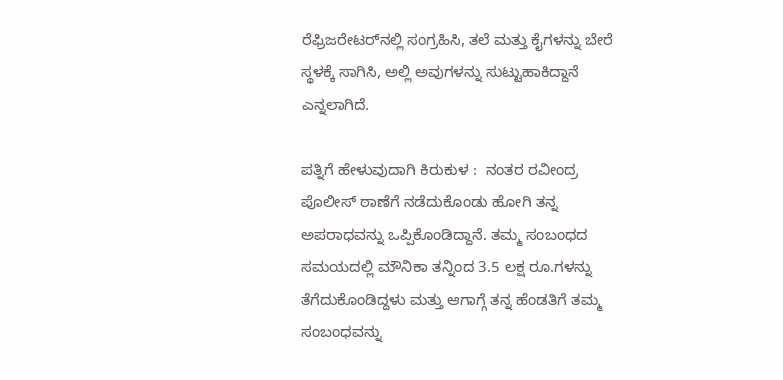ರೆಫ್ರಿಜರೇಟರ್‌ನಲ್ಲಿ ಸಂಗ್ರಹಿಸಿ, ತಲೆ ಮತ್ತು ಕೈಗಳನ್ನು ಬೇರೆ ಸ್ಥಳಕ್ಕೆ ಸಾಗಿಸಿ, ಅಲ್ಲಿ ಅವುಗಳನ್ನು ಸುಟ್ಟುಹಾಕಿದ್ದಾನೆ ಎನ್ನಲಾಗಿದೆ.

ಪತ್ನಿಗೆ ಹೇಳುವುದಾಗಿ ಕಿರುಕುಳ :  ನಂತರ ರವೀಂದ್ರ ಪೊಲೀಸ್ ಠಾಣೆಗೆ ನಡೆದುಕೊಂಡು ಹೋಗಿ ತನ್ನ ಅಪರಾಧವನ್ನು ಒಪ್ಪಿಕೊಂಡಿದ್ದಾನೆ. ತಮ್ಮ ಸಂಬಂಧದ ಸಮಯದಲ್ಲಿ ಮೌನಿಕಾ ತನ್ನಿಂದ 3.5 ಲಕ್ಷ ರೂ.ಗಳನ್ನು ತೆಗೆದುಕೊಂಡಿದ್ದಳು ಮತ್ತು ಆಗಾಗ್ಗೆ ತನ್ನ ಹೆಂಡತಿಗೆ ತಮ್ಮ ಸಂಬಂಧವನ್ನು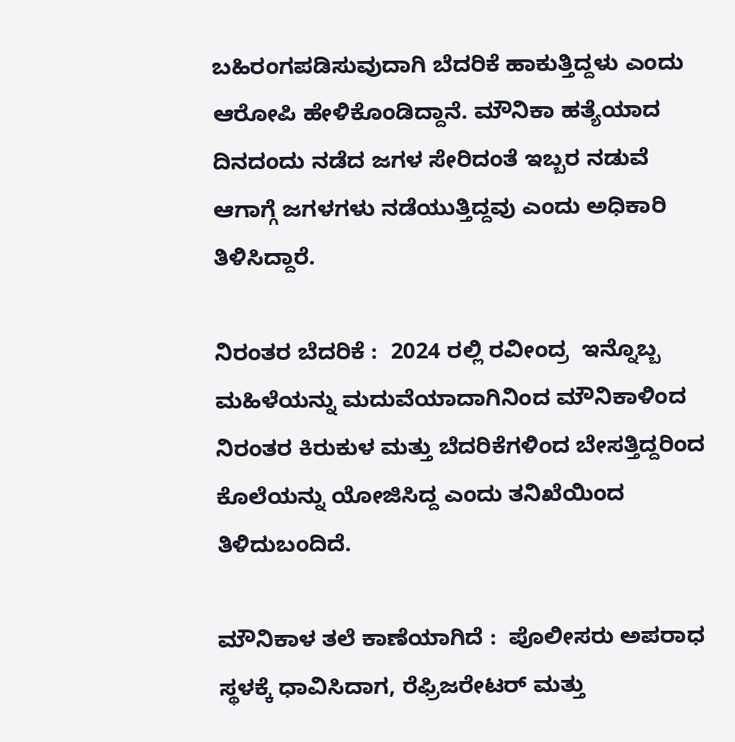ಬಹಿರಂಗಪಡಿಸುವುದಾಗಿ ಬೆದರಿಕೆ ಹಾಕುತ್ತಿದ್ದಳು ಎಂದು ಆರೋಪಿ ಹೇಳಿಕೊಂಡಿದ್ದಾನೆ. ಮೌನಿಕಾ ಹತ್ಯೆಯಾದ ದಿನದಂದು ನಡೆದ ಜಗಳ ಸೇರಿದಂತೆ ಇಬ್ಬರ ನಡುವೆ ಆಗಾಗ್ಗೆ ಜಗಳಗಳು ನಡೆಯುತ್ತಿದ್ದವು ಎಂದು ಅಧಿಕಾರಿ ತಿಳಿಸಿದ್ದಾರೆ.

ನಿರಂತರ ಬೆದರಿಕೆ :  2024 ರಲ್ಲಿ ರವೀಂದ್ರ  ಇನ್ನೊಬ್ಬ ಮಹಿಳೆಯನ್ನು ಮದುವೆಯಾದಾಗಿನಿಂದ ಮೌನಿಕಾಳಿಂದ ನಿರಂತರ ಕಿರುಕುಳ ಮತ್ತು ಬೆದರಿಕೆಗಳಿಂದ ಬೇಸತ್ತಿದ್ದರಿಂದ ಕೊಲೆಯನ್ನು ಯೋಜಿಸಿದ್ದ ಎಂದು ತನಿಖೆಯಿಂದ ತಿಳಿದುಬಂದಿದೆ.

ಮೌನಿಕಾಳ ತಲೆ ಕಾಣೆಯಾಗಿದೆ :  ಪೊಲೀಸರು ಅಪರಾಧ ಸ್ಥಳಕ್ಕೆ ಧಾವಿಸಿದಾಗ, ರೆಫ್ರಿಜರೇಟರ್ ಮತ್ತು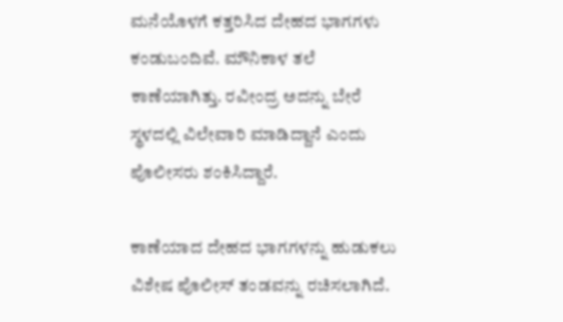ಮನೆಯೊಳಗೆ ಕತ್ತರಿಸಿದ ದೇಹದ ಭಾಗಗಳು ಕಂಡುಬಂದಿವೆ. ಮೌನಿಕಾಳ ತಲೆ ಕಾಣೆಯಾಗಿತ್ತು. ರವೀಂದ್ರ ಅದನ್ನು ಬೇರೆ ಸ್ಥಳದಲ್ಲಿ ವಿಲೇವಾರಿ ಮಾಡಿದ್ದಾನೆ ಎಂದು ಪೊಲೀಸರು ಶಂಕಿಸಿದ್ದಾರೆ.

ಕಾಣೆಯಾದ ದೇಹದ ಭಾಗಗಳನ್ನು ಹುಡುಕಲು ವಿಶೇಷ ಪೊಲೀಸ್ ತಂಡವನ್ನು ರಚಿಸಲಾಗಿದೆ.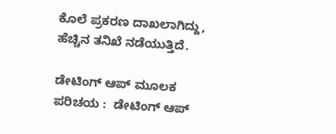ಕೊಲೆ ಪ್ರಕರಣ ದಾಖಲಾಗಿದ್ದು, ಹೆಚ್ಚಿನ ತನಿಖೆ ನಡೆಯುತ್ತಿದೆ.

ಡೇಟಿಂಗ್‌ ಆಪ್‌ ಮೂಲಕ ಪರಿಚಯ :  ಡೇಟಿಂಗ್‌ ಆಪ್‌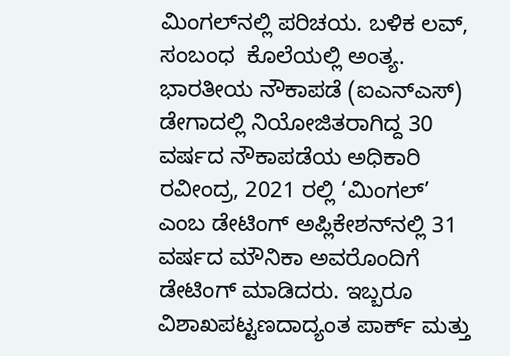ಮಿಂಗಲ್‌ನಲ್ಲಿ ಪರಿಚಯ. ಬಳಿಕ ಲವ್‌, ಸಂಬಂಧ  ಕೊಲೆಯಲ್ಲಿ ಅಂತ್ಯ.  ಭಾರತೀಯ ನೌಕಾಪಡೆ (ಐಎನ್ಎಸ್) ಡೇಗಾದಲ್ಲಿ ನಿಯೋಜಿತರಾಗಿದ್ದ 30 ವರ್ಷದ ನೌಕಾಪಡೆಯ ಅಧಿಕಾರಿ ರವೀಂದ್ರ, 2021 ರಲ್ಲಿ ‘ಮಿಂಗಲ್’ ಎಂಬ ಡೇಟಿಂಗ್ ಅಪ್ಲಿಕೇಶನ್‌ನಲ್ಲಿ 31 ವರ್ಷದ ಮೌನಿಕಾ ಅವರೊಂದಿಗೆ ಡೇಟಿಂಗ್ ಮಾಡಿದರು. ಇಬ್ಬರೂ ವಿಶಾಖಪಟ್ಟಣದಾದ್ಯಂತ ಪಾರ್ಕ್‌ ಮತ್ತು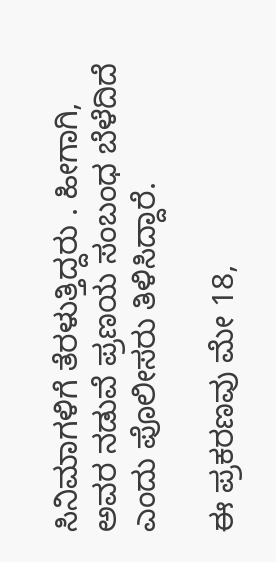ಸಿನಿಮಾಗಳಿಗೆ ತೆರಳುತ್ತಿದ್ದರು . ಹೀಗಾಗಿ,  ಅವರ ನಡುವೆ ಪ್ರಣಯ ಸಂಬಂಧ ಬೆಳೆದಿದೆ ಎಂದು ಪೊಲೀಸರು ತಿಳಿಸಿದ್ದಾರೆ.

ಈ ಪ್ರಕರಣವು ಮೇ 18,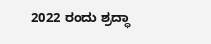2022 ರಂದು ಶ್ರದ್ಧಾ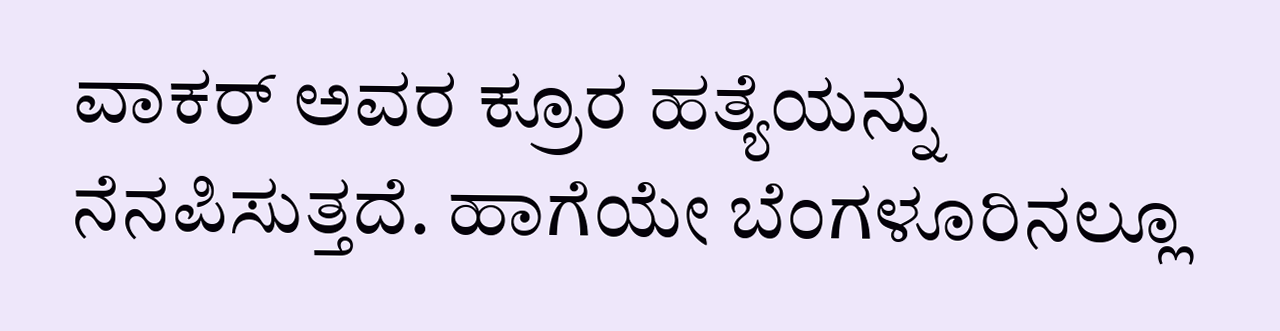ವಾಕರ್ ಅವರ ಕ್ರೂರ ಹತ್ಯೆಯನ್ನು ನೆನಪಿಸುತ್ತದೆ. ಹಾಗೆಯೇ ಬೆಂಗಳೂರಿನಲ್ಲೂ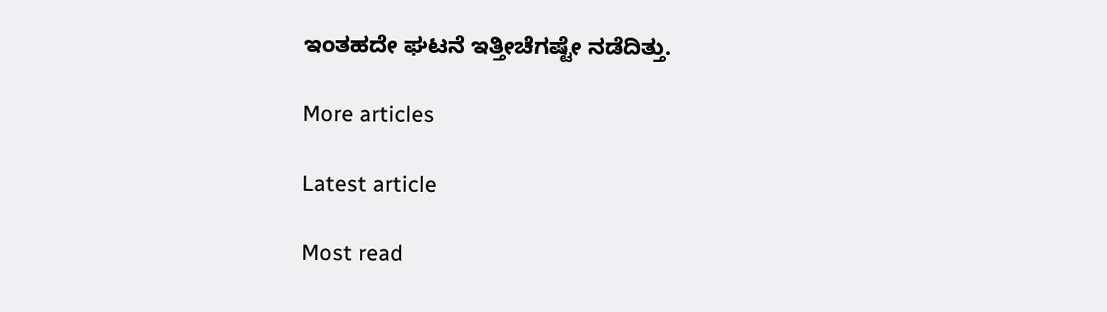ಇಂತಹದೇ ಘಟನೆ ಇತ್ತೀಚೆಗಷ್ಟೇ ನಡೆದಿತ್ತು.

More articles

Latest article

Most read